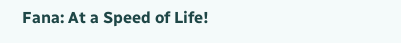Fana: At a Speed of Life!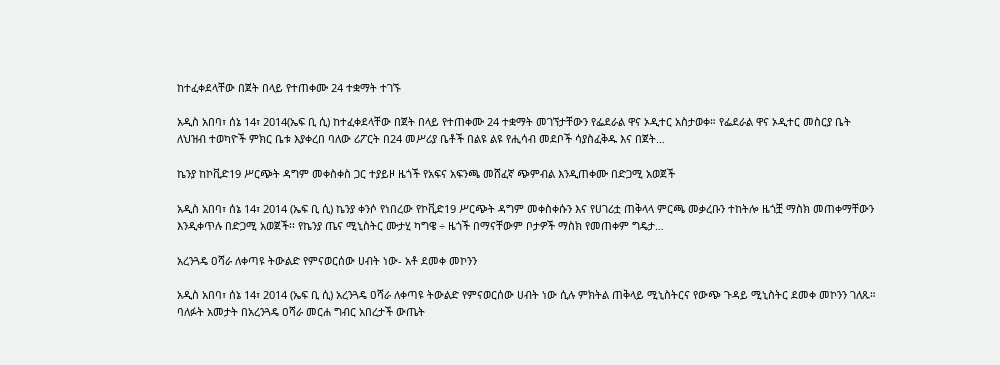ከተፈቀደላቸው በጀት በላይ የተጠቀሙ 24 ተቋማት ተገኙ

አዲስ አበባ፣ ሰኔ 14፣ 2014(ኤፍ ቢ ሲ) ከተፈቀደላቸው በጀት በላይ የተጠቀሙ 24 ተቋማት መገኘታቸውን የፌደራል ዋና ኦዲተር አስታወቀ። የፌደራል ዋና ኦዲተር መስርያ ቤት ለህዝብ ተወካዮች ምክር ቤቱ እያቀረበ ባለው ሪፖርት በ24 መሥሪያ ቤቶች በልዩ ልዩ የሒሳብ መደቦች ሳያስፈቅዱ እና በጀት…

ኬንያ ከኮቪድ19 ሥርጭት ዳግም መቀስቀስ ጋር ተያይዞ ዜጎች የአፍና አፍንጫ መሸፈኛ ጭምብል እንዲጠቀሙ በድጋሚ አወጀች

አዲስ አበባ፣ ሰኔ 14፣ 2014 (ኤፍ ቢ ሲ) ኬንያ ቀንሶ የነበረው የኮቪድ19 ሥርጭት ዳግም መቀስቀሱን እና የሀገሪቷ ጠቅላላ ምርጫ መቃረቡን ተከትሎ ዜጎቿ ማስክ መጠቀማቸውን እንዲቀጥሉ በድጋሚ አወጀች፡፡ የኬንያ ጤና ሚኒስትር ሙታሂ ካግዌ ÷ ዜጎች በማናቸውም ቦታዎች ማስክ የመጠቀም ግዴታ…

አረንጓዴ ዐሻራ ለቀጣዩ ትውልድ የምናወርሰው ሀብት ነው- አቶ ደመቀ መኮንን

አዲስ አበባ፣ ሰኔ 14፣ 2014 (ኤፍ ቢ ሲ) አረንጓዴ ዐሻራ ለቀጣዩ ትውልድ የምናወርሰው ሀብት ነው ሲሉ ምክትል ጠቅላይ ሚኒስትርና የውጭ ጉዳይ ሚኒስትር ደመቀ መኮንን ገለጹ። ባለፉት አመታት በአረንጓዴ ዐሻራ መርሐ ግብር አበረታች ውጤት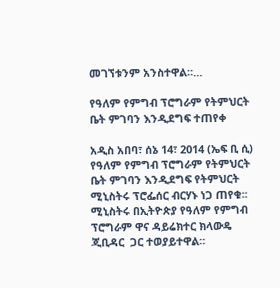መገኘቱንም አንስተዋል።…

የዓለም የምግብ ፕሮግራም የትምህርት ቤት ምገባን እንዲደግፍ ተጠየቀ

አዲስ አበባ፣ ሰኔ 14፣ 2014 (ኤፍ ቢ ሲ) የዓለም የምግብ ፕሮግራም የትምህርት ቤት ምገባን እንዲደግፍ የትምህርት ሚኒስትሩ ፕሮፌሰር ብርሃኑ ነጋ ጠየቁ፡፡ ሚኒስትሩ በኢትዮጵያ የዓለም የምግብ ፕሮግራም ዋና ዳይሬክተር ክላውዴ ጂቢዳር  ጋር ተወያይተዋል።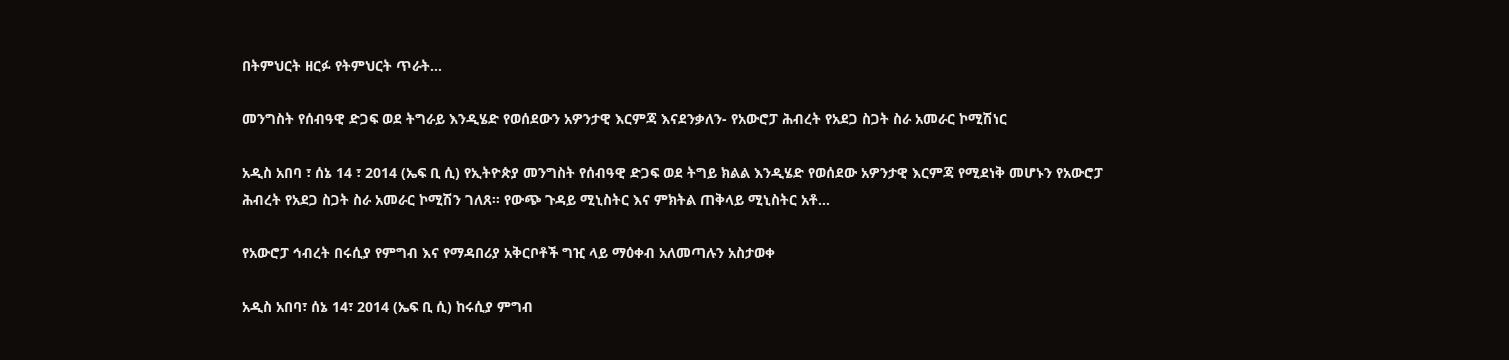በትምህርት ዘርፉ የትምህርት ጥራት…

መንግስት የሰብዓዊ ድጋፍ ወደ ትግራይ እንዲሄድ የወሰደውን አዎንታዊ እርምጃ እናደንቃለን- የአውሮፓ ሕብረት የአደጋ ስጋት ስራ አመራር ኮሚሽነር

አዲስ አበባ ፣ ሰኔ 14 ፣ 2014 (ኤፍ ቢ ሲ) የኢትዮጵያ መንግስት የሰብዓዊ ድጋፍ ወደ ትግይ ክልል እንዲሄድ የወሰደው አዎንታዊ እርምጃ የሚደነቅ መሆኑን የአውሮፓ ሕብረት የአደጋ ስጋት ስራ አመራር ኮሚሽን ገለጸ፡፡ የውጭ ጉዳይ ሚኒስትር እና ምክትል ጠቅላይ ሚኒስትር አቶ…

የአውሮፓ ኅብረት በሩሲያ የምግብ እና የማዳበሪያ አቅርቦቶች ግዢ ላይ ማዕቀብ አለመጣሉን አስታወቀ

አዲስ አበባ፣ ሰኔ 14፣ 2014 (ኤፍ ቢ ሲ) ከሩሲያ ምግብ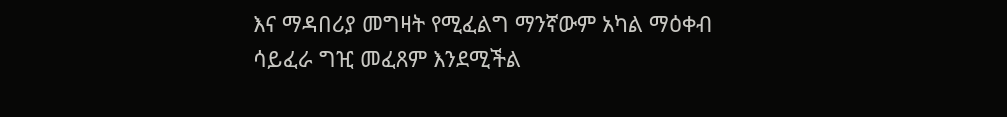እና ማዳበሪያ መግዛት የሚፈልግ ማንኛውም አካል ማዕቀብ ሳይፈራ ግዢ መፈጸም እንደሚችል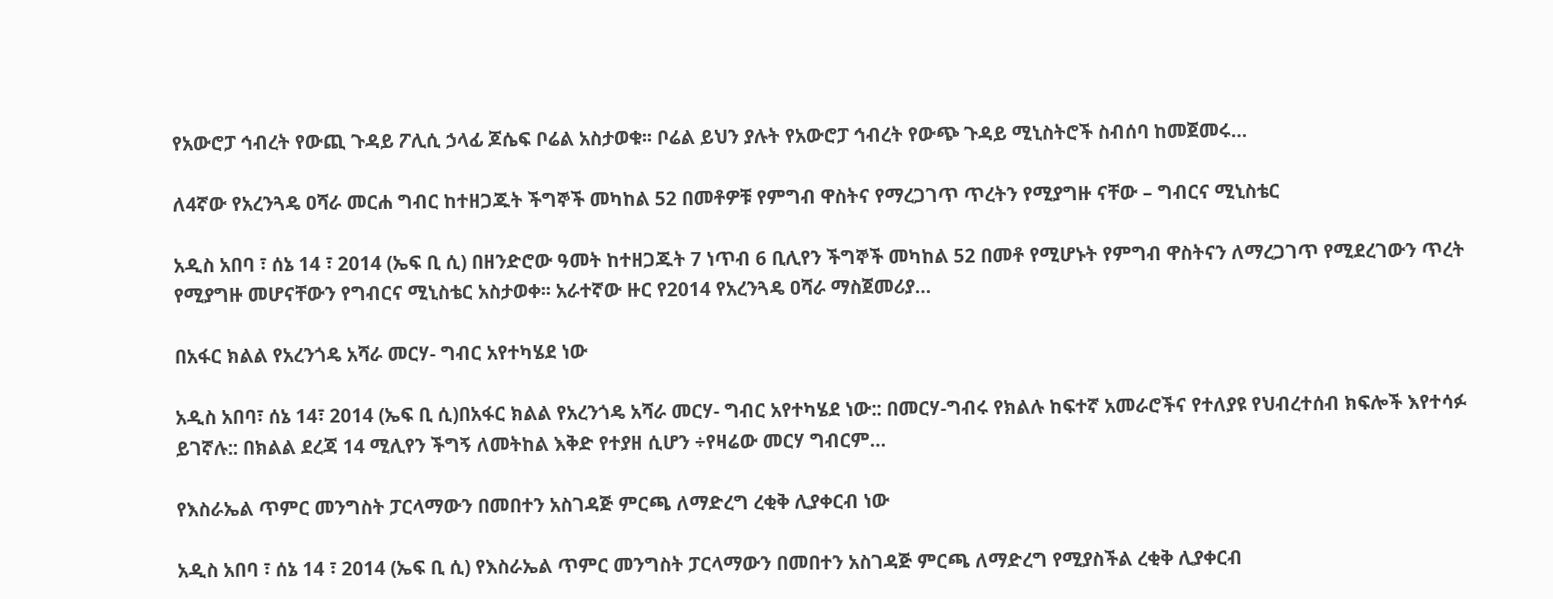የአውሮፓ ኅብረት የውጪ ጉዳይ ፖሊሲ ኃላፊ ጆሴፍ ቦሬል አስታወቁ፡፡ ቦሬል ይህን ያሉት የአውሮፓ ኅብረት የውጭ ጉዳይ ሚኒስትሮች ስብሰባ ከመጀመሩ…

ለ4ኛው የአረንጓዴ ዐሻራ መርሐ ግብር ከተዘጋጁት ችግኞች መካከል 52 በመቶዎቹ የምግብ ዋስትና የማረጋገጥ ጥረትን የሚያግዙ ናቸው – ግብርና ሚኒስቴር

አዲስ አበባ ፣ ሰኔ 14 ፣ 2014 (ኤፍ ቢ ሲ) በዘንድሮው ዓመት ከተዘጋጁት 7 ነጥብ 6 ቢሊየን ችግኞች መካከል 52 በመቶ የሚሆኑት የምግብ ዋስትናን ለማረጋገጥ የሚደረገውን ጥረት የሚያግዙ መሆናቸውን የግብርና ሚኒስቴር አስታወቀ፡፡ አራተኛው ዙር የ2014 የአረንጓዴ ዐሻራ ማስጀመሪያ…

በአፋር ክልል የአረንጎዴ አሻራ መርሃ- ግብር አየተካሄደ ነው

አዲስ አበባ፣ ሰኔ 14፣ 2014 (ኤፍ ቢ ሲ)በአፋር ክልል የአረንጎዴ አሻራ መርሃ- ግብር አየተካሄደ ነው:: በመርሃ-ግብሩ የክልሉ ከፍተኛ አመራሮችና የተለያዩ የህብረተሰብ ክፍሎች እየተሳፉ ይገኛሉ:: በክልል ደረጃ 14 ሚሊየን ችግኝ ለመትከል እቅድ የተያዘ ሲሆን ÷የዛሬው መርሃ ግብርም…

የእስራኤል ጥምር መንግስት ፓርላማውን በመበተን አስገዳጅ ምርጫ ለማድረግ ረቂቅ ሊያቀርብ ነው

አዲስ አበባ ፣ ሰኔ 14 ፣ 2014 (ኤፍ ቢ ሲ) የእስራኤል ጥምር መንግስት ፓርላማውን በመበተን አስገዳጅ ምርጫ ለማድረግ የሚያስችል ረቂቅ ሊያቀርብ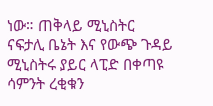ነው። ጠቅላይ ሚኒስትር ናፍታሊ ቤኔት እና የውጭ ጉዳይ ሚኒስትሩ ያይር ላፒድ በቀጣዩ ሳምንት ረቂቁን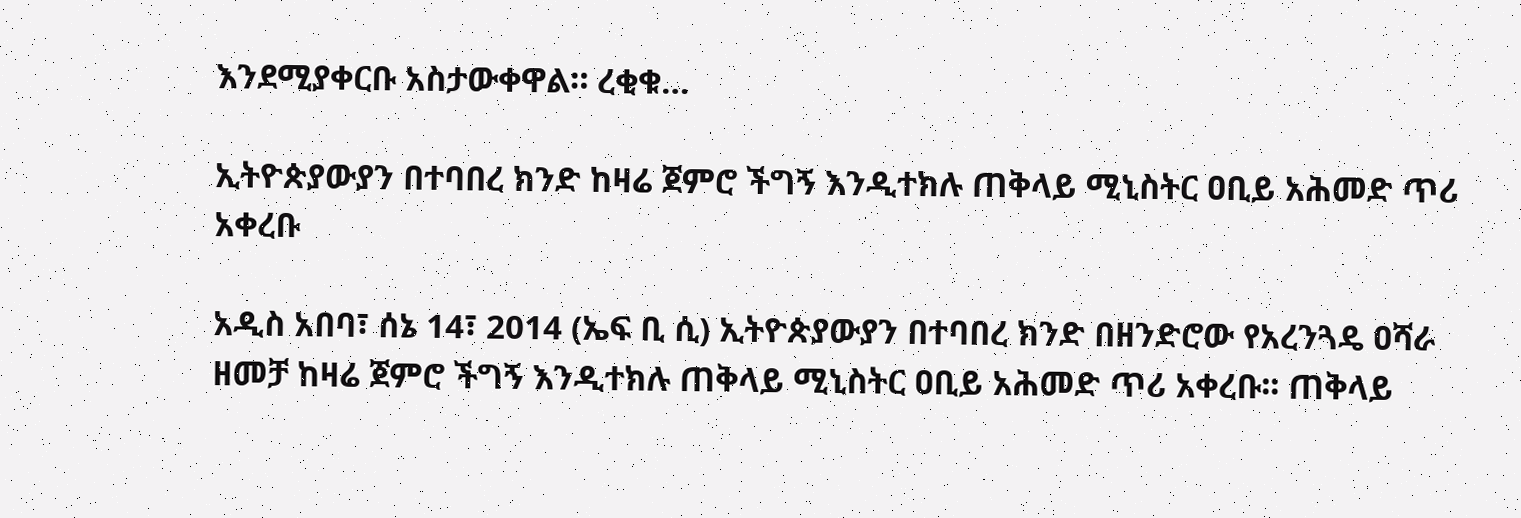እንደሚያቀርቡ አስታውቀዋል። ረቂቁ…

ኢትዮጵያውያን በተባበረ ክንድ ከዛሬ ጀምሮ ችግኝ እንዲተክሉ ጠቅላይ ሚኒስትር ዐቢይ አሕመድ ጥሪ አቀረቡ

አዲስ አበባ፣ ሰኔ 14፣ 2014 (ኤፍ ቢ ሲ) ኢትዮጵያውያን በተባበረ ክንድ በዘንድሮው የአረንጓዴ ዐሻራ ዘመቻ ከዛሬ ጀምሮ ችግኝ እንዲተክሉ ጠቅላይ ሚኒስትር ዐቢይ አሕመድ ጥሪ አቀረቡ፡፡ ጠቅላይ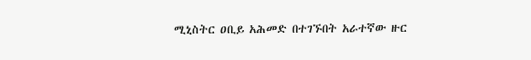ሚኒስትር ዐቢይ አሕመድ በተገኙበት አራተኛው ዙር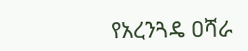የአረንጓዴ ዐሻራ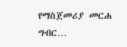የማስጀመሪያ መርሐ ግብር…